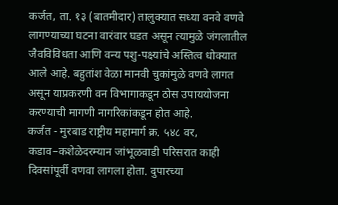कर्जत, ता. १३ (बातमीदार) तालुक्यात सध्या वनवे वणवे लागण्याच्या घटना वारंवार घडत असून त्यामुळे जंगलातील जैवविविधता आणि वन्य पशु-पक्ष्यांचे अस्तित्व धोक्यात आले आहे. बहुतांश वेळा मानवी चुकांमुळे वणवे लागत असून याप्रकरणी वन विभागाकडून ठोस उपाययोजना करण्याची मागणी नागरिकांकडून होत आहे.
कर्जत - मुरबाड राष्ट्रीय महामार्ग क्र. ५४८ वर, कडाव–कशेळेदरम्यान जांभूळवाडी परिसरात काही दिवसांपूर्वी वणवा लागला होता. दुपारच्या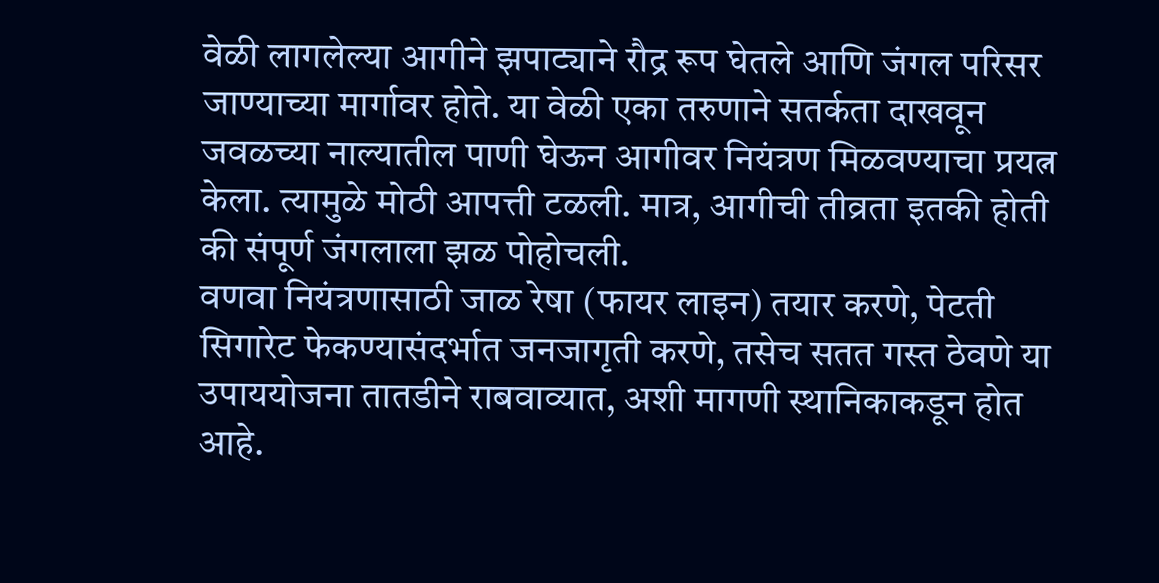वेळी लागलेल्या आगीने झपाट्याने रौद्र रूप घेतले आणि जंगल परिसर जाण्याच्या मार्गावर होते. या वेळी एका तरुणाने सतर्कता दाखवून जवळच्या नाल्यातील पाणी घेऊन आगीवर नियंत्रण मिळवण्याचा प्रयत्न केला. त्यामुळे मोठी आपत्ती टळली. मात्र, आगीची तीव्रता इतकी होती की संपूर्ण जंगलाला झळ पोहोचली.
वणवा नियंत्रणासाठी जाळ रेषा (फायर लाइन) तयार करणे, पेटती सिगारेट फेकण्यासंदर्भात जनजागृती करणे, तसेच सतत गस्त ठेवणे या उपाययोजना तातडीने राबवाव्यात, अशी मागणी स्थानिकाकडून होत आहे.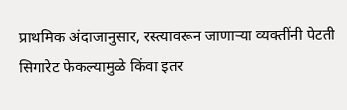प्राथमिक अंदाजानुसार, रस्त्यावरून जाणाऱ्या व्यक्तींनी पेटती सिगारेट फेकल्यामुळे किंवा इतर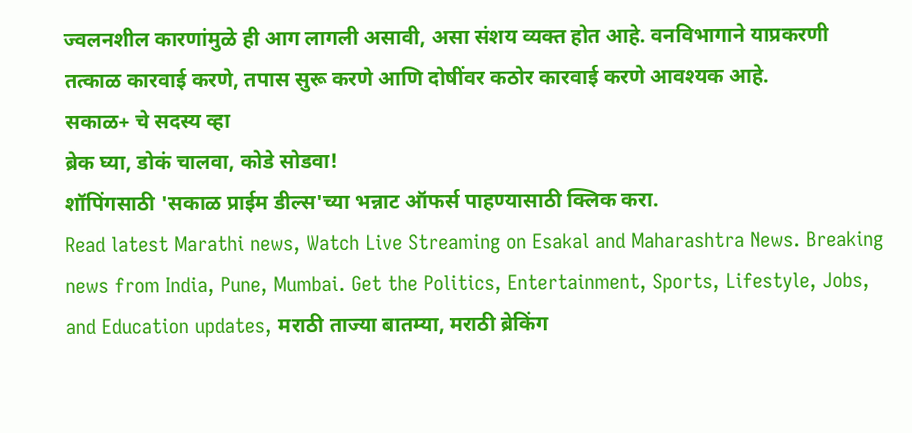ज्वलनशील कारणांमुळे ही आग लागली असावी, असा संशय व्यक्त होत आहे. वनविभागाने याप्रकरणी तत्काळ कारवाई करणे, तपास सुरू करणे आणि दोषींवर कठोर कारवाई करणे आवश्यक आहे.
सकाळ+ चे सदस्य व्हा
ब्रेक घ्या, डोकं चालवा, कोडे सोडवा!
शॉपिंगसाठी 'सकाळ प्राईम डील्स'च्या भन्नाट ऑफर्स पाहण्यासाठी क्लिक करा.
Read latest Marathi news, Watch Live Streaming on Esakal and Maharashtra News. Breaking news from India, Pune, Mumbai. Get the Politics, Entertainment, Sports, Lifestyle, Jobs, and Education updates, मराठी ताज्या बातम्या, मराठी ब्रेकिंग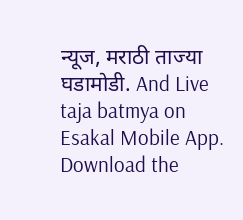न्यूज, मराठी ताज्या घडामोडी. And Live taja batmya on Esakal Mobile App. Download the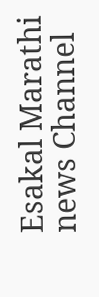Esakal Marathi news Channel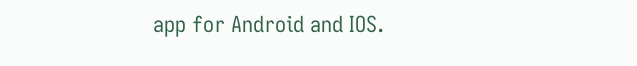app for Android and IOS.